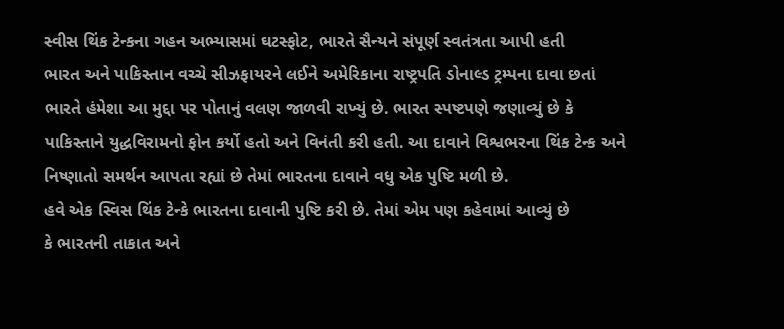સ્વીસ થિંક ટેન્કના ગહન અભ્યાસમાં ઘટસ્ફોટ, ભારતે સૈન્યને સંપૂર્ણ સ્વતંત્રતા આપી હતી
ભારત અને પાકિસ્તાન વચ્ચે સીઝફાયરને લઈને અમેરિકાના રાષ્ટ્રપતિ ડોનાલ્ડ ટ્રમ્પના દાવા છતાં ભારતે હંમેશા આ મુદ્દા પર પોતાનું વલણ જાળવી રાખ્યું છે. ભારત સ્પષ્ટપણે જણાવ્યું છે કે પાકિસ્તાને યુદ્ધવિરામનો ફોન કર્યો હતો અને વિનંતી કરી હતી. આ દાવાને વિશ્વભરના થિંક ટેન્ક અને નિષ્ણાતો સમર્થન આપતા રહ્યાં છે તેમાં ભારતના દાવાને વધુ એક પુષ્ટિ મળી છે.
હવે એક સ્વિસ થિંક ટેન્કે ભારતના દાવાની પુષ્ટિ કરી છે. તેમાં એમ પણ કહેવામાં આવ્યું છે
કે ભારતની તાકાત અને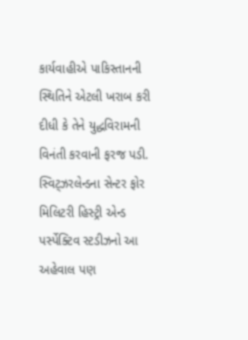કાર્યવાહીએ પાકિસ્તાનની સ્થિતિને એટલી ખરાબ કરી દીધી કે તેને યુદ્ધવિરામની વિનંતી કરવાની ફરજ પડી. સ્વિટ્ઝરલેન્ડના સેન્ટર ફોર મિલિટરી હિસ્ટ્રી એન્ડ પર્સ્પેક્ટિવ સ્ટડીઝનો આ અહેવાલ પણ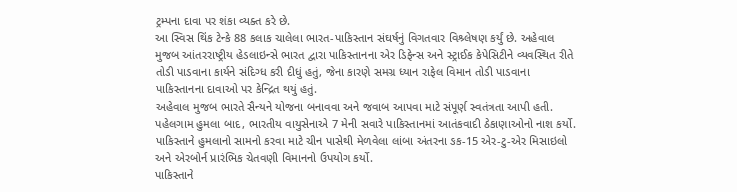ટ્રમ્પના દાવા પર શંકા વ્યક્ત કરે છે.
આ સ્વિસ થિંક ટેન્કે 88 કલાક ચાલેલા ભારત-પાકિસ્તાન સંઘર્ષનું વિગતવાર વિશ્ર્લેષણ કર્યું છે. અહેવાલ મુજબ આંતરરાષ્ટ્રીય હેડલાઇન્સે ભારત દ્વારા પાકિસ્તાનના એર ડિફેન્સ અને સ્ટ્રાઈક કેપેસિટીને વ્યવસ્થિત રીતે તોડી પાડવાના કાર્યને સંદિગ્ધ કરી દીધું હતું, જેના કારણે સમગ્ર ધ્યાન રાફેલ વિમાન તોડી પાડવાના પાકિસ્તાનના દાવાઓ પર કેન્દ્રિત થયું હતું.
અહેવાલ મુજબ ભારતે સૈન્યને યોજના બનાવવા અને જવાબ આપવા માટે સંપૂર્ણ સ્વતંત્રતા આપી હતી. પહેલગામ હુમલા બાદ, ભારતીય વાયુસેનાએ 7 મેની સવારે પાકિસ્તાનમાં આતંકવાદી ઠેકાણાઓનો નાશ કર્યો. પાકિસ્તાને હુમલાનો સામનો કરવા માટે ચીન પાસેથી મેળવેલા લાંબા અંતરના ઙક-15 એર-ટુ-એર મિસાઇલો અને એરબોર્ન પ્રારંભિક ચેતવણી વિમાનનો ઉપયોગ કર્યો.
પાકિસ્તાને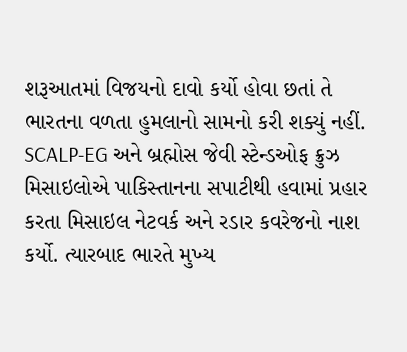શરૂઆતમાં વિજયનો દાવો કર્યો હોવા છતાં તે ભારતના વળતા હુમલાનો સામનો કરી શક્યું નહીં. SCALP-EG અને બ્રહ્મોસ જેવી સ્ટેન્ડઓફ ક્રુઝ મિસાઇલોએ પાકિસ્તાનના સપાટીથી હવામાં પ્રહાર કરતા મિસાઇલ નેટવર્ક અને રડાર કવરેજનો નાશ કર્યો. ત્યારબાદ ભારતે મુખ્ય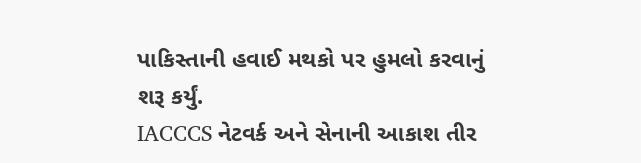પાકિસ્તાની હવાઈ મથકો પર હુમલો કરવાનું શરૂ કર્યું.
IACCCS નેટવર્ક અને સેનાની આકાશ તીર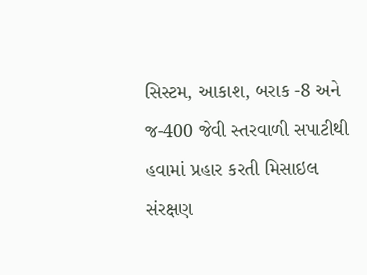સિસ્ટમ, આકાશ, બરાક -8 અને જ-400 જેવી સ્તરવાળી સપાટીથી હવામાં પ્રહાર કરતી મિસાઇલ સંરક્ષણ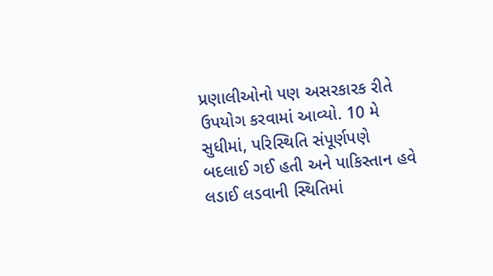પ્રણાલીઓનો પણ અસરકારક રીતે ઉપયોગ કરવામાં આવ્યો. 10 મે સુધીમાં, પરિસ્થિતિ સંપૂર્ણપણે બદલાઈ ગઈ હતી અને પાકિસ્તાન હવે લડાઈ લડવાની સ્થિતિમાં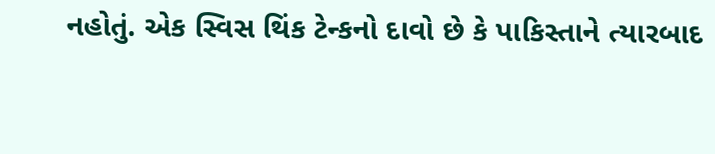નહોતું. એક સ્વિસ થિંક ટેન્કનો દાવો છે કે પાકિસ્તાને ત્યારબાદ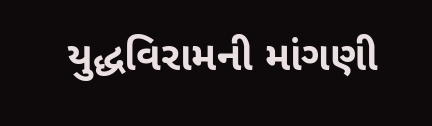યુદ્ધવિરામની માંગણી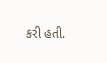કરી હતી.